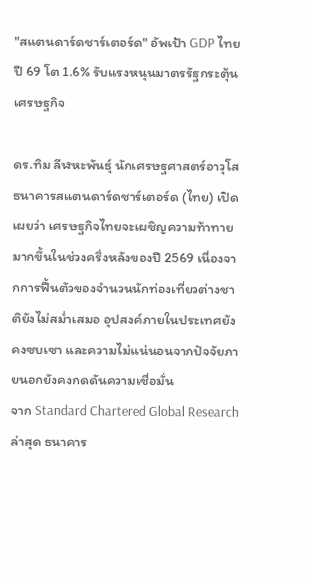"สแตนดาร์ดชาร์เตอร์ด" อัพเป้า GDP ไทย ปี 69 โต 1.6% รับแรงหนุนมาตรรัฐกระตุ้นเศรษฐกิจ

ดร.ทิม ลีฬหะพันธุ์ นักเศรษฐศาสตร์อาวุโส ธนาคารสแตนดาร์ดชาร์เตอร์ด (ไทย) เปิดเผยว่า เศรษฐกิจไทยจะเผชิญความท้าทายมากขึ้นในช่วงครึ่งหลังของปี 2569 เนื่องจากการฟื้นตัวของจำนวนนักท่องเที่ยวต่างชาติยังไม่สม่ำเสมอ อุปสงค์ภายในประเทศยังคงซบเซา และความไม่แน่นอนจากปัจจัยภายนอกยังคงกดดันความเชื่อมั่น
จาก Standard Chartered Global Research ล่าสุด ธนาคาร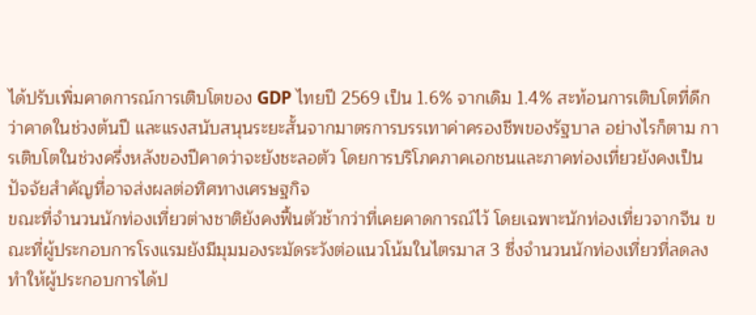ได้ปรับเพิ่มคาดการณ์การเติบโตของ GDP ไทยปี 2569 เป็น 1.6% จากเดิม 1.4% สะท้อนการเติบโตที่ดีกว่าคาดในช่วงต้นปี และแรงสนับสนุนระยะสั้นจากมาตรการบรรเทาค่าครองชีพของรัฐบาล อย่างไรก็ตาม การเติบโตในช่วงครึ่งหลังของปีคาดว่าจะยังชะลอตัว โดยการบริโภคภาคเอกชนและภาคท่องเที่ยวยังคงเป็นปัจจัยสำคัญที่อาจส่งผลต่อทิศทางเศรษฐกิจ
ขณะที่จำนวนนักท่องเที่ยวต่างชาติยังคงฟื้นตัวช้ากว่าที่เคยคาดการณ์ไว้ โดยเฉพาะนักท่องเที่ยวจากจีน ขณะที่ผู้ประกอบการโรงแรมยังมีมุมมองระมัดระวังต่อแนวโน้มในไตรมาส 3 ซึ่งจำนวนนักท่องเที่ยวที่ลดลงทำให้ผู้ประกอบการได้ป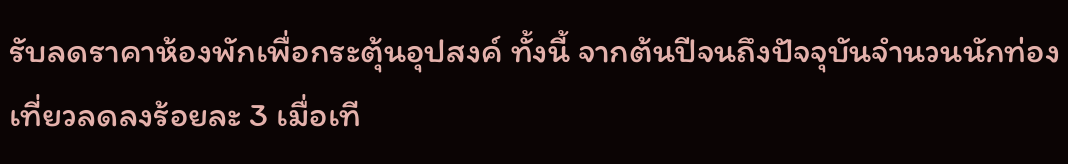รับลดราคาห้องพักเพื่อกระตุ้นอุปสงค์ ทั้งนี้ จากต้นปีจนถึงปัจจุบันจำนวนนักท่องเที่ยวลดลงร้อยละ 3 เมื่อเที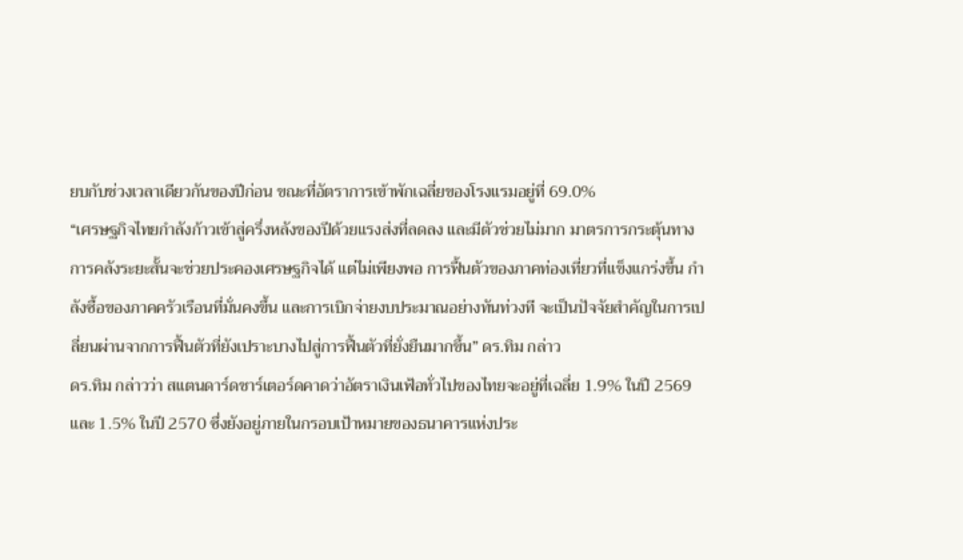ยบกับช่วงเวลาเดียวกันของปีก่อน ขณะที่อัตราการเข้าพักเฉลี่ยของโรงแรมอยู่ที่ 69.0%
“เศรษฐกิจไทยกำลังก้าวเข้าสู่ครึ่งหลังของปีด้วยแรงส่งที่ลดลง และมีตัวช่วยไม่มาก มาตรการกระตุ้นทางการคลังระยะสั้นจะช่วยประคองเศรษฐกิจได้ แต่ไม่เพียงพอ การฟื้นตัวของภาคท่องเที่ยวที่แข็งแกร่งขึ้น กำลังซื้อของภาคครัวเรือนที่มั่นคงขึ้น และการเบิกจ่ายงบประมาณอย่างทันท่วงที จะเป็นปัจจัยสำคัญในการเปลี่ยนผ่านจากการฟื้นตัวที่ยังเปราะบางไปสู่การฟื้นตัวที่ยั่งยืนมากขึ้น” ดร.ทิม กล่าว
ดร.ทิม กล่าวว่า สแตนดาร์ดชาร์เตอร์ดคาดว่าอัตราเงินเฟ้อทั่วไปของไทยจะอยู่ที่เฉลี่ย 1.9% ในปี 2569 และ 1.5% ในปี 2570 ซึ่งยังอยู่ภายในกรอบเป้าหมายของธนาคารแห่งประ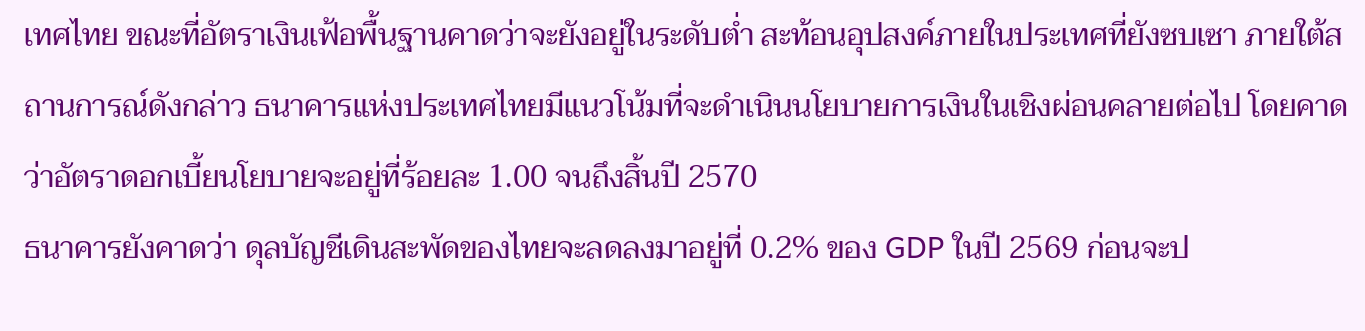เทศไทย ขณะที่อัตราเงินเฟ้อพื้นฐานคาดว่าจะยังอยู่ในระดับต่ำ สะท้อนอุปสงค์ภายในประเทศที่ยังซบเซา ภายใต้สถานการณ์ดังกล่าว ธนาคารแห่งประเทศไทยมีแนวโน้มที่จะดำเนินนโยบายการเงินในเชิงผ่อนคลายต่อไป โดยคาดว่าอัตราดอกเบี้ยนโยบายจะอยู่ที่ร้อยละ 1.00 จนถึงสิ้นปี 2570
ธนาคารยังคาดว่า ดุลบัญชีเดินสะพัดของไทยจะลดลงมาอยู่ที่ 0.2% ของ GDP ในปี 2569 ก่อนจะป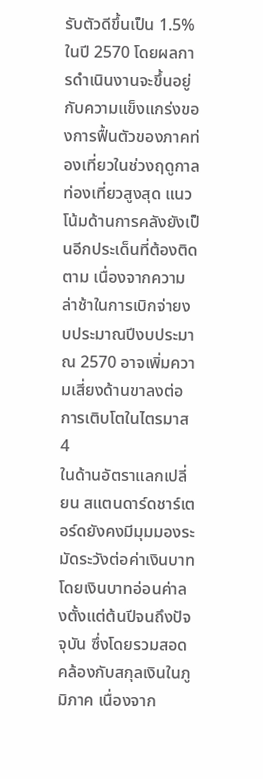รับตัวดีขึ้นเป็น 1.5% ในปี 2570 โดยผลการดำเนินงานจะขึ้นอยู่กับความแข็งแกร่งของการฟื้นตัวของภาคท่องเที่ยวในช่วงฤดูกาลท่องเที่ยวสูงสุด แนวโน้มด้านการคลังยังเป็นอีกประเด็นที่ต้องติดตาม เนื่องจากความล่าช้าในการเบิกจ่ายงบประมาณปีงบประมาณ 2570 อาจเพิ่มความเสี่ยงด้านขาลงต่อการเติบโตในไตรมาส 4
ในด้านอัตราแลกเปลี่ยน สแตนดาร์ดชาร์เตอร์ดยังคงมีมุมมองระมัดระวังต่อค่าเงินบาท โดยเงินบาทอ่อนค่าลงตั้งแต่ต้นปีจนถึงปัจจุบัน ซึ่งโดยรวมสอดคล้องกับสกุลเงินในภูมิภาค เนื่องจาก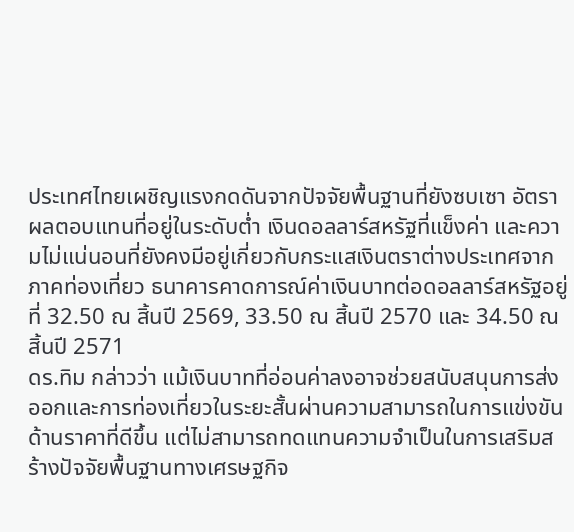ประเทศไทยเผชิญแรงกดดันจากปัจจัยพื้นฐานที่ยังซบเซา อัตราผลตอบแทนที่อยู่ในระดับต่ำ เงินดอลลาร์สหรัฐที่แข็งค่า และความไม่แน่นอนที่ยังคงมีอยู่เกี่ยวกับกระแสเงินตราต่างประเทศจากภาคท่องเที่ยว ธนาคารคาดการณ์ค่าเงินบาทต่อดอลลาร์สหรัฐอยู่ที่ 32.50 ณ สิ้นปี 2569, 33.50 ณ สิ้นปี 2570 และ 34.50 ณ สิ้นปี 2571
ดร.ทิม กล่าวว่า แม้เงินบาทที่อ่อนค่าลงอาจช่วยสนับสนุนการส่งออกและการท่องเที่ยวในระยะสั้นผ่านความสามารถในการแข่งขันด้านราคาที่ดีขึ้น แต่ไม่สามารถทดแทนความจำเป็นในการเสริมสร้างปัจจัยพื้นฐานทางเศรษฐกิจ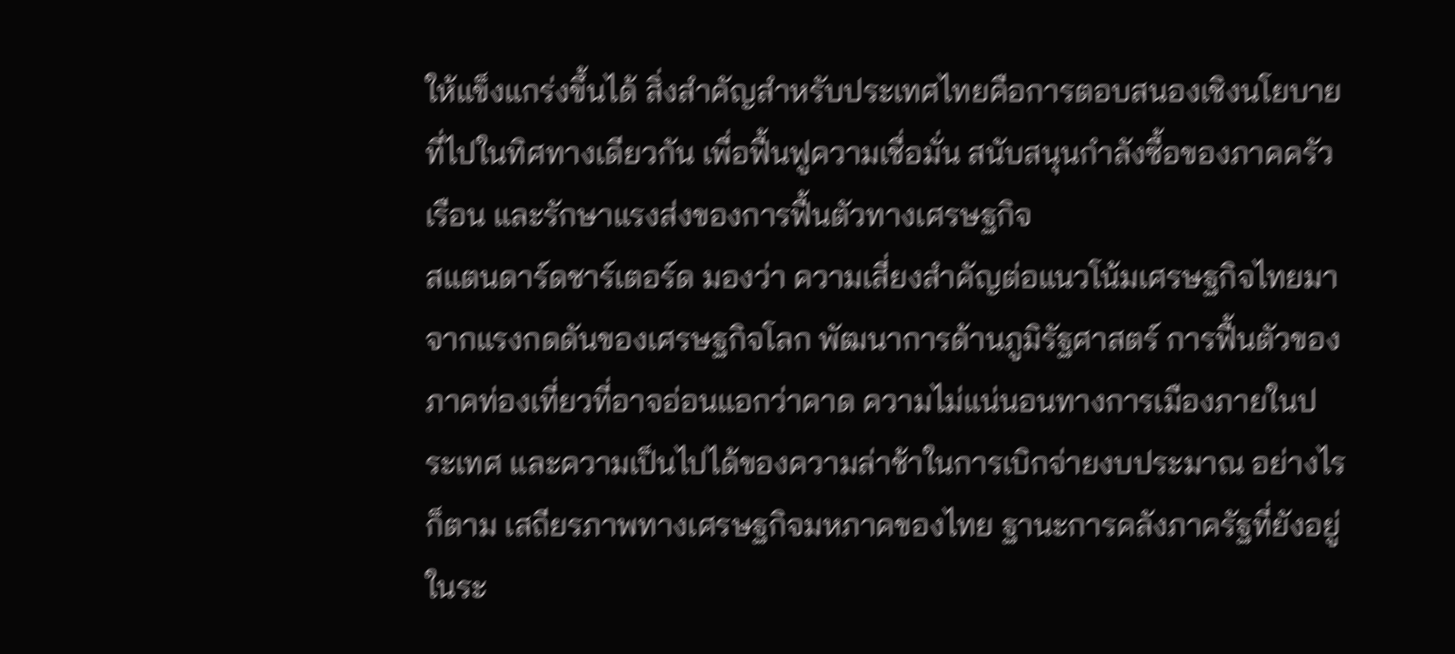ให้แข็งแกร่งขึ้นได้ สิ่งสำคัญสำหรับประเทศไทยคือการตอบสนองเชิงนโยบายที่ไปในทิศทางเดียวกัน เพื่อฟื้นฟูความเชื่อมั่น สนับสนุนกำลังซื้อของภาคครัวเรือน และรักษาแรงส่งของการฟื้นตัวทางเศรษฐกิจ
สแตนดาร์ดชาร์เตอร์ด มองว่า ความเสี่ยงสำคัญต่อแนวโน้มเศรษฐกิจไทยมาจากแรงกดดันของเศรษฐกิจโลก พัฒนาการด้านภูมิรัฐศาสตร์ การฟื้นตัวของภาคท่องเที่ยวที่อาจอ่อนแอกว่าคาด ความไม่แน่นอนทางการเมืองภายในประเทศ และความเป็นไปได้ของความล่าช้าในการเบิกจ่ายงบประมาณ อย่างไรก็ตาม เสถียรภาพทางเศรษฐกิจมหภาคของไทย ฐานะการคลังภาครัฐที่ยังอยู่ในระ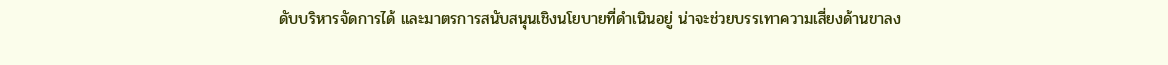ดับบริหารจัดการได้ และมาตรการสนับสนุนเชิงนโยบายที่ดำเนินอยู่ น่าจะช่วยบรรเทาความเสี่ยงด้านขาลง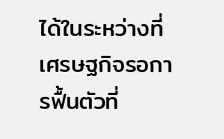ได้ในระหว่างที่เศรษฐกิจรอการฟื้นตัวที่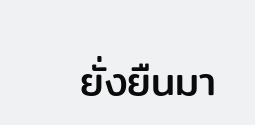ยั่งยืนมา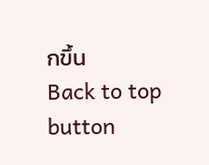กขึ้น
Back to top button